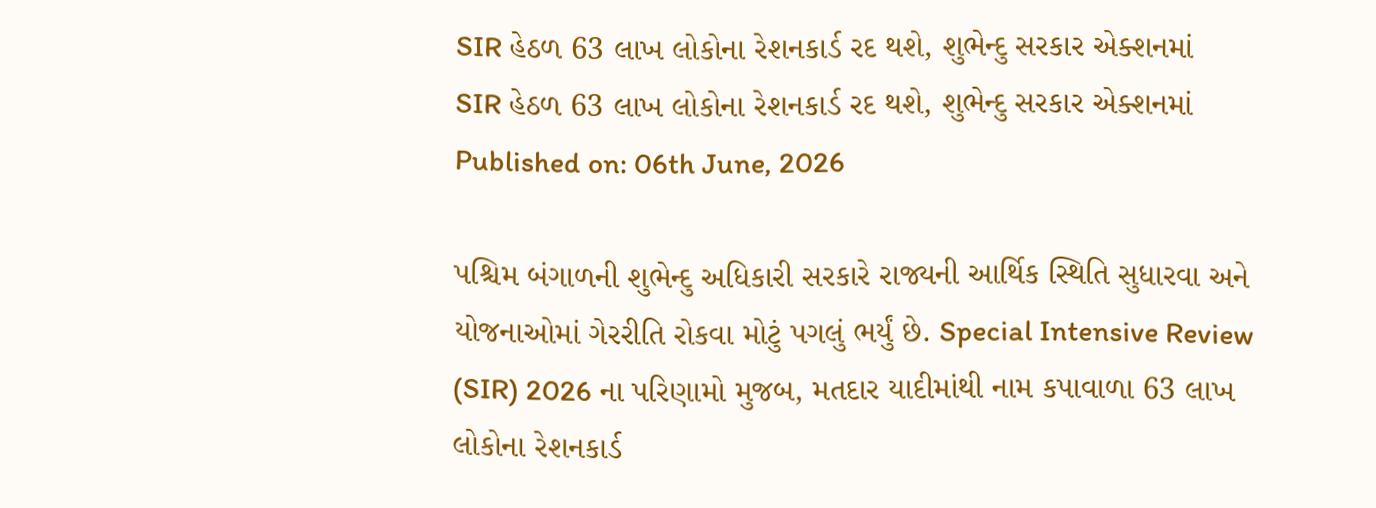SIR હેઠળ 63 લાખ લોકોના રેશનકાર્ડ રદ થશે, શુભેન્દુ સરકાર એક્શનમાં
SIR હેઠળ 63 લાખ લોકોના રેશનકાર્ડ રદ થશે, શુભેન્દુ સરકાર એક્શનમાં
Published on: 06th June, 2026

પશ્ચિમ બંગાળની શુભેન્દુ અધિકારી સરકારે રાજ્યની આર્થિક સ્થિતિ સુધારવા અને યોજનાઓમાં ગેરરીતિ રોકવા મોટું પગલું ભર્યું છે. Special Intensive Review (SIR) 2026 ના પરિણામો મુજબ, મતદાર યાદીમાંથી નામ કપાવાળા 63 લાખ લોકોના રેશનકાર્ડ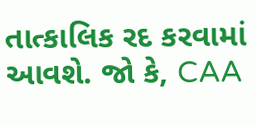તાત્કાલિક રદ કરવામાં આવશે. જો કે, CAA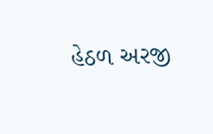હેઠળ અરજી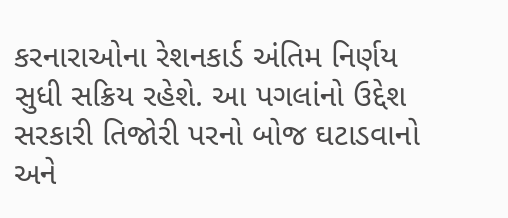કરનારાઓના રેશનકાર્ડ અંતિમ નિર્ણય સુધી સક્રિય રહેશે. આ પગલાંનો ઉદ્દેશ સરકારી તિજોરી પરનો બોજ ઘટાડવાનો અને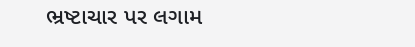ભ્રષ્ટાચાર પર લગામ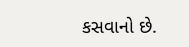કસવાનો છે.